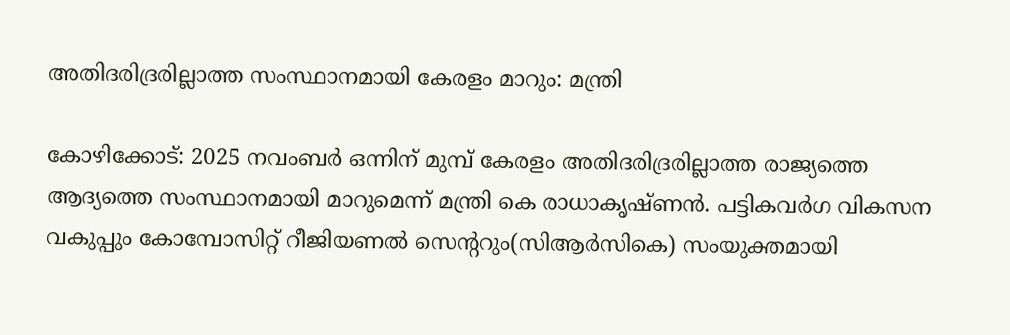അതിദരിദ്രരില്ലാത്ത സംസ്ഥാനമായി കേരളം മാറും: മന്ത്രി

കോഴിക്കോട്: 2025 നവംബർ ഒന്നിന് മുമ്പ് കേരളം അതിദരിദ്രരില്ലാത്ത രാജ്യത്തെ ആദ്യത്തെ സംസ്ഥാനമായി മാറുമെന്ന് മന്ത്രി കെ രാധാകൃഷ്ണൻ. പട്ടികവർഗ വികസന വകുപ്പും കോമ്പോസിറ്റ് റീജിയണൽ സെന്ററും(സിആർസികെ) സംയുക്തമായി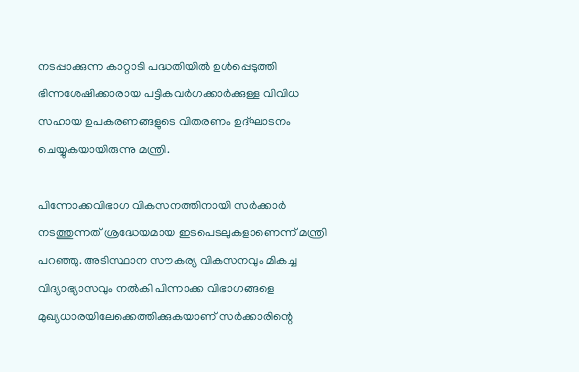നടപ്പാക്കുന്ന കാറ്റാടി പദ്ധതിയിൽ ഉൾപ്പെടുത്തി ഭിന്നശേഷിക്കാരായ പട്ടികവർഗക്കാർക്കുള്ള വിവിധ സഹായ ഉപകരണങ്ങളുടെ വിതരണം ഉദ്ഘാടനം  ചെയ്യുകയായിരുന്നു മന്ത്രി.

പിന്നോക്കവിഭാഗ വികസനത്തിനായി സർക്കാർ നടത്തുന്നത് ശ്രദ്ധേയമായ ഇടപെടലുകളാണെന്ന് മന്ത്രി പറഞ്ഞു. അടിസ്ഥാന സൗകര്യ വികസനവും മികച്ച വിദ്യാഭ്യാസവും നൽകി പിന്നാക്ക വിഭാഗങ്ങളെ മുഖ്യധാരയിലേക്കെത്തിക്കുകയാണ് സർക്കാരിന്റെ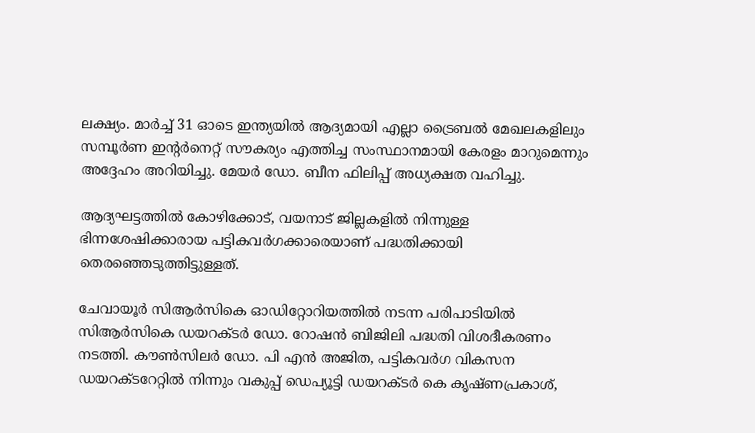ലക്ഷ്യം. മാർച്ച് 31 ഓടെ ഇന്ത്യയിൽ ആദ്യമായി എല്ലാ ട്രൈബൽ മേഖലകളിലും സമ്പൂർണ ഇന്റർനെറ്റ് സൗകര്യം എത്തിച്ച സംസ്ഥാനമായി കേരളം മാറുമെന്നും അദ്ദേഹം അറിയിച്ചു. മേയർ ഡോ. ബീന ഫിലിപ്പ് അധ്യക്ഷത വഹിച്ചു.

ആദ്യഘട്ടത്തിൽ കോഴിക്കോട്, വയനാട് ജില്ലകളിൽ നിന്നുള്ള ഭിന്നശേഷിക്കാരായ പട്ടികവർഗക്കാരെയാണ് പദ്ധതിക്കായി തെരഞ്ഞെടുത്തിട്ടുള്ളത്.

ചേവായൂർ സിആർസികെ ഓഡിറ്റോറിയത്തിൽ നടന്ന പരിപാടിയിൽ സിആർസികെ ഡയറക്ടർ ഡോ. റോഷൻ ബിജിലി പദ്ധതി വിശദീകരണം നടത്തി. കൗൺസിലർ ഡോ. പി എൻ അജിത, പട്ടികവർഗ വികസന ഡയറക്ടറേറ്റിൽ നിന്നും വകുപ്പ് ഡെപ്യൂട്ടി ഡയറക്ടർ കെ കൃഷ്ണപ്രകാശ്,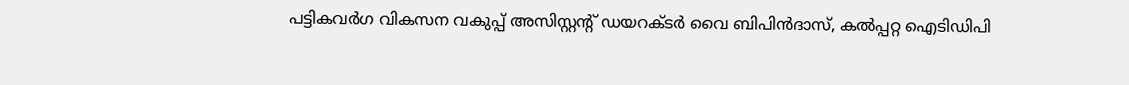പട്ടികവർഗ വികസന വകുപ്പ് അസിസ്റ്റന്റ് ഡയറക്ടർ വൈ ബിപിൻദാസ്, കൽപ്പറ്റ ഐടിഡിപി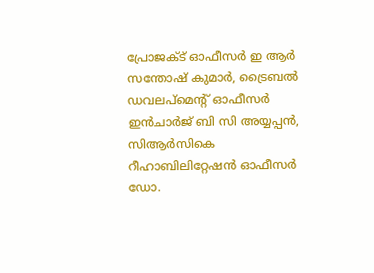പ്രോജക്ട് ഓഫീസർ ഇ ആർ സന്തോഷ് കുമാർ, ട്രൈബൽ ഡവലപ്‌മെന്റ് ഓഫീസർ ഇൻചാർജ് ബി സി അയ്യപ്പൻ, സിആർസികെ റീഹാബിലിറ്റേഷൻ ഓഫീസർ ഡോ.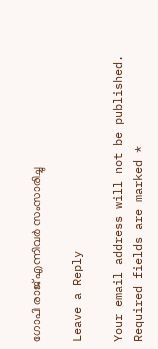ഗോപി രാജ് എന്നിവർ സംസാരിച്ചു

Leave a Reply

Your email address will not be published. Required fields are marked *